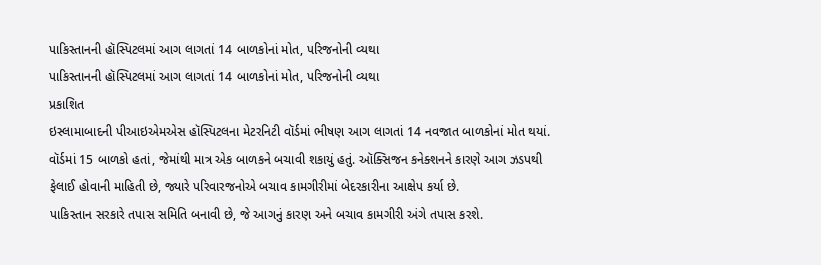પાકિસ્તાનની હૉસ્પિટલમાં આગ લાગતાં 14 બાળકોનાં મોત, પરિજનોની વ્યથા
પાકિસ્તાનની હૉસ્પિટલમાં આગ લાગતાં 14 બાળકોનાં મોત, પરિજનોની વ્યથા
પ્રકાશિત
ઇસ્લામાબાદની પીઆઇએમએસ હૉસ્પિટલના મેટરનિટી વૉર્ડમાં ભીષણ આગ લાગતાં 14 નવજાત બાળકોનાં મોત થયાં.
વૉર્ડમાં 15 બાળકો હતાં, જેમાંથી માત્ર એક બાળકને બચાવી શકાયું હતું. ઑક્સિજન કનેક્શનને કારણે આગ ઝડપથી ફેલાઈ હોવાની માહિતી છે, જ્યારે પરિવારજનોએ બચાવ કામગીરીમાં બેદરકારીના આક્ષેપ કર્યા છે.
પાકિસ્તાન સરકારે તપાસ સમિતિ બનાવી છે, જે આગનું કારણ અને બચાવ કામગીરી અંગે તપાસ કરશે.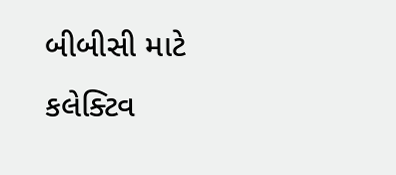બીબીસી માટે કલેક્ટિવ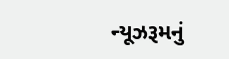ન્યૂઝરૂમનું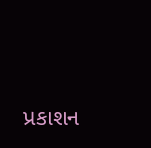પ્રકાશન